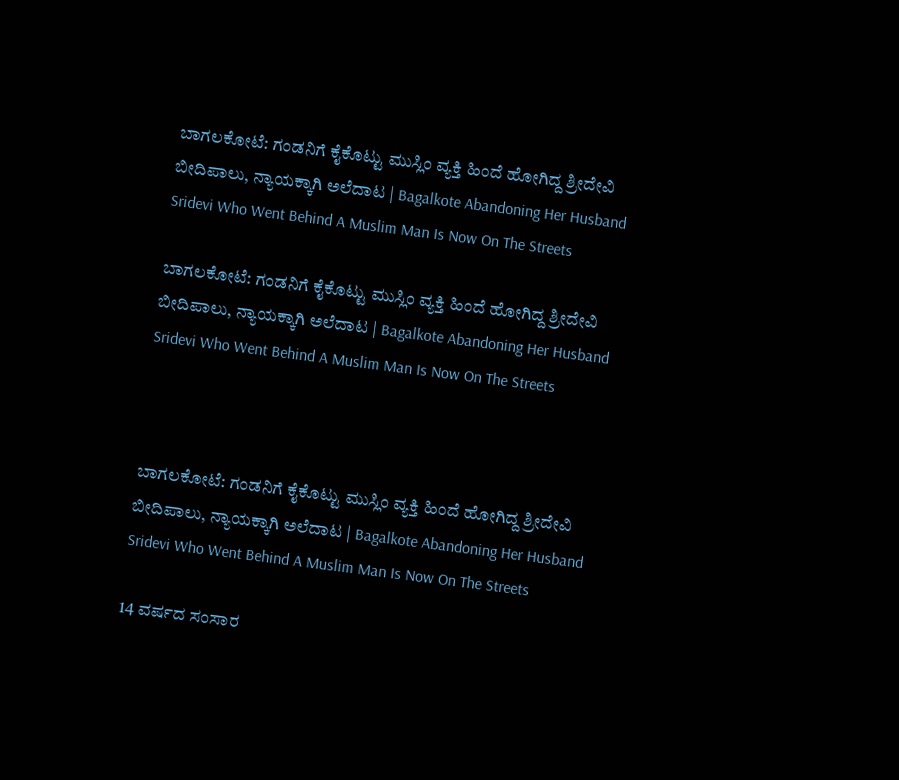ಬಾಗಲಕೋಟೆ: ಗಂಡನಿಗೆ ಕೈಕೊಟ್ಟು ಮುಸ್ಲಿಂ ವ್ಯಕ್ತಿ ಹಿಂದೆ ಹೋಗಿದ್ದ ಶ್ರೀದೇವಿ ಬೀದಿಪಾಲು, ನ್ಯಾಯಕ್ಕಾಗಿ ಅಲೆದಾಟ | Bagalkote Abandoning Her Husband Sridevi Who Went Behind A Muslim Man Is Now On The Streets

ಬಾಗಲಕೋಟೆ: ಗಂಡನಿಗೆ ಕೈಕೊಟ್ಟು ಮುಸ್ಲಿಂ ವ್ಯಕ್ತಿ ಹಿಂದೆ ಹೋಗಿದ್ದ ಶ್ರೀದೇವಿ ಬೀದಿಪಾಲು, ನ್ಯಾಯಕ್ಕಾಗಿ ಅಲೆದಾಟ | Bagalkote Abandoning Her Husband Sridevi Who Went Behind A Muslim Man Is Now On The Streets



ಬಾಗಲಕೋಟೆ: ಗಂಡನಿಗೆ ಕೈಕೊಟ್ಟು ಮುಸ್ಲಿಂ ವ್ಯಕ್ತಿ ಹಿಂದೆ ಹೋಗಿದ್ದ ಶ್ರೀದೇವಿ ಬೀದಿಪಾಲು, ನ್ಯಾಯಕ್ಕಾಗಿ ಅಲೆದಾಟ | Bagalkote Abandoning Her Husband Sridevi Who Went Behind A Muslim Man Is Now On The Streets

14 ವರ್ಷದ ಸಂಸಾರ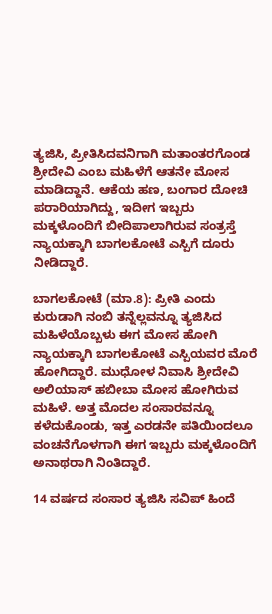ತ್ಯಜಿಸಿ, ಪ್ರೀತಿಸಿದವನಿಗಾಗಿ ಮತಾಂತರಗೊಂಡ ಶ್ರೀದೇವಿ ಎಂಬ ಮಹಿಳೆಗೆ ಆತನೇ ಮೋಸ ಮಾಡಿದ್ದಾನೆ. ಆಕೆಯ ಹಣ, ಬಂಗಾರ ದೋಚಿ ಪರಾರಿಯಾಗಿದ್ದು, ಇದೀಗ ಇಬ್ಬರು ಮಕ್ಕಳೊಂದಿಗೆ ಬೀದಿಪಾಲಾಗಿರುವ ಸಂತ್ರಸ್ತೆ ನ್ಯಾಯಕ್ಕಾಗಿ ಬಾಗಲಕೋಟೆ ಎಸ್ಪಿಗೆ ದೂರು ನೀಡಿದ್ದಾರೆ.

ಬಾಗಲಕೋಟೆ (ಮಾ.8): ಪ್ರೀತಿ ಎಂದು ಕುರುಡಾಗಿ ನಂಬಿ ತನ್ನೆಲ್ಲವನ್ನೂ ತ್ಯಜಿಸಿದ ಮಹಿಳೆಯೊಬ್ಬಳು ಈಗ ಮೋಸ ಹೋಗಿ ನ್ಯಾಯಕ್ಕಾಗಿ ಬಾಗಲಕೋಟೆ ಎಸ್ಪಿಯವರ ಮೊರೆ ಹೋಗಿದ್ದಾರೆ. ಮುಧೋಳ ನಿವಾಸಿ ಶ್ರೀದೇವಿ ಅಲಿಯಾಸ್ ಹಬೀಬಾ ಮೋಸ ಹೋಗಿರುವ ಮಹಿಳೆ. ಅತ್ತ ಮೊದಲ ಸಂಸಾರವನ್ನೂ ಕಳೆದುಕೊಂಡು, ಇತ್ತ ಎರಡನೇ ಪತಿಯಿಂದಲೂ ವಂಚನೆಗೊಳಗಾಗಿ ಈಗ ಇಬ್ಬರು ಮಕ್ಕಳೊಂದಿಗೆ ಅನಾಥರಾಗಿ ನಿಂತಿದ್ದಾರೆ.

14 ವರ್ಷದ ಸಂಸಾರ ತ್ಯಜಿಸಿ ಸವಿಪ್ ಹಿಂದೆ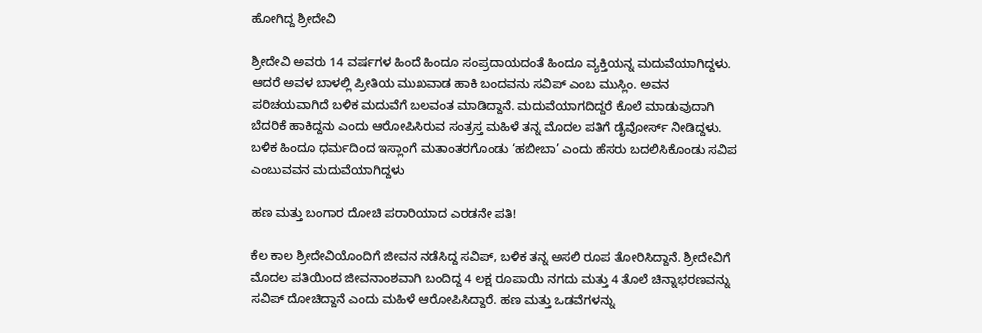ಹೋಗಿದ್ದ ಶ್ರೀದೇವಿ

ಶ್ರೀದೇವಿ ಅವರು 14 ವರ್ಷಗಳ ಹಿಂದೆ ಹಿಂದೂ ಸಂಪ್ರದಾಯದಂತೆ ಹಿಂದೂ ವ್ಯಕ್ತಿಯನ್ನ ಮದುವೆಯಾಗಿದ್ದಳು. ಆದರೆ ಅವಳ ಬಾಳಲ್ಲಿ ಪ್ರೀತಿಯ ಮುಖವಾಡ ಹಾಕಿ ಬಂದವನು ಸವಿಪ್ ಎಂಬ ಮುಸ್ಲಿಂ. ಅವನ ಪರಿಚಯವಾಗಿದೆ ಬಳಿಕ ಮದುವೆಗೆ ಬಲವಂತ ಮಾಡಿದ್ದಾನೆ. ಮದುವೆಯಾಗದಿದ್ದರೆ ಕೊಲೆ ಮಾಡುವುದಾಗಿ ಬೆದರಿಕೆ ಹಾಕಿದ್ದನು ಎಂದು ಆರೋಪಿಸಿರುವ ಸಂತ್ರಸ್ತ ಮಹಿಳೆ ತನ್ನ ಮೊದಲ ಪತಿಗೆ ಡೈವೋರ್ಸ್ ನೀಡಿದ್ದಳು. ಬಳಿಕ ಹಿಂದೂ ಧರ್ಮದಿಂದ ಇಸ್ಲಾಂಗೆ ಮತಾಂತರಗೊಂಡು ‘ಹಬೀಬಾ’ ಎಂದು ಹೆಸರು ಬದಲಿಸಿಕೊಂಡು ಸವಿಪ ಎಂಬುವವನ ಮದುವೆಯಾಗಿದ್ದಳು

ಹಣ ಮತ್ತು ಬಂಗಾರ ದೋಚಿ ಪರಾರಿಯಾದ ಎರಡನೇ ಪತಿ!

ಕೆಲ ಕಾಲ ಶ್ರೀದೇವಿಯೊಂದಿಗೆ ಜೀವನ ನಡೆಸಿದ್ದ ಸವಿಪ್, ಬಳಿಕ ತನ್ನ ಅಸಲಿ ರೂಪ ತೋರಿಸಿದ್ದಾನೆ. ಶ್ರೀದೇವಿಗೆ ಮೊದಲ ಪತಿಯಿಂದ ಜೀವನಾಂಶವಾಗಿ ಬಂದಿದ್ದ 4 ಲಕ್ಷ ರೂಪಾಯಿ ನಗದು ಮತ್ತು 4 ತೊಲೆ ಚಿನ್ನಾಭರಣವನ್ನು ಸವಿಪ್ ದೋಚಿದ್ದಾನೆ ಎಂದು ಮಹಿಳೆ ಆರೋಪಿಸಿದ್ದಾರೆ. ಹಣ ಮತ್ತು ಒಡವೆಗಳನ್ನು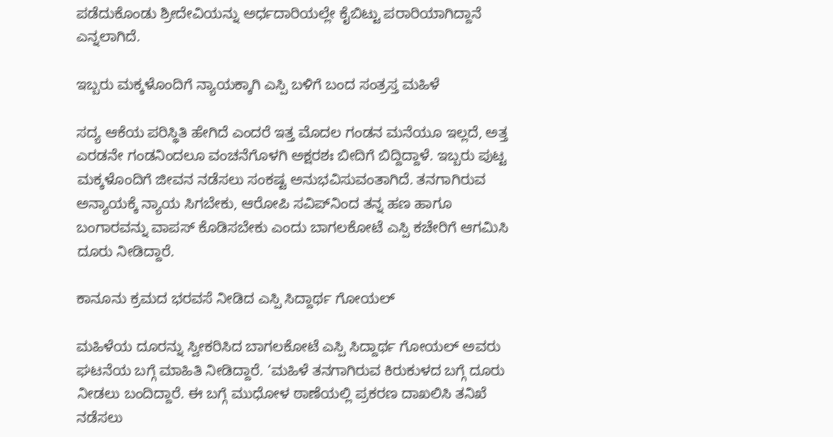ಪಡೆದುಕೊಂಡು ಶ್ರೀದೇವಿಯನ್ನು ಅರ್ಧದಾರಿಯಲ್ಲೇ ಕೈಬಿಟ್ಟು ಪರಾರಿಯಾಗಿದ್ದಾನೆ ಎನ್ನಲಾಗಿದೆ.

ಇಬ್ಬರು ಮಕ್ಕಳೊಂದಿಗೆ ನ್ಯಾಯಕ್ಕಾಗಿ ಎಸ್ಪಿ ಬಳಿಗೆ ಬಂದ ಸಂತ್ರಸ್ತ ಮಹಿಳೆ

ಸದ್ಯ ಆಕೆಯ ಪರಿಸ್ಥಿತಿ ಹೇಗಿದೆ ಎಂದರೆ ಇತ್ತ ಮೊದಲ ಗಂಡನ ಮನೆಯೂ ಇಲ್ಲದೆ, ಅತ್ತ ಎರಡನೇ ಗಂಡನಿಂದಲೂ ವಂಚನೆಗೊಳಗಿ ಅಕ್ಷರಶಃ ಬೀದಿಗೆ ಬಿದ್ದಿದ್ದಾಳೆ. ಇಬ್ಬರು ಪುಟ್ಟ ಮಕ್ಕಳೊಂದಿಗೆ ಜೀವನ ನಡೆಸಲು ಸಂಕಷ್ಟ ಅನುಭವಿಸುವಂತಾಗಿದೆ. ತನಗಾಗಿರುವ ಅನ್ಯಾಯಕ್ಕೆ ನ್ಯಾಯ ಸಿಗಬೇಕು, ಆರೋಪಿ ಸವಿಪ್‌ನಿಂದ ತನ್ನ ಹಣ ಹಾಗೂ ಬಂಗಾರವನ್ನು ವಾಪಸ್ ಕೊಡಿಸಬೇಕು ಎಂದು ಬಾಗಲಕೋಟೆ ಎಸ್ಪಿ ಕಚೇರಿಗೆ ಆಗಮಿಸಿ ದೂರು ನೀಡಿದ್ದಾರೆ.

ಕಾನೂನು ಕ್ರಮದ ಭರವಸೆ ನೀಡಿದ ಎಸ್ಪಿ ಸಿದ್ದಾರ್ಥ ಗೋಯಲ್

ಮಹಿಳೆಯ ದೂರನ್ನು ಸ್ವೀಕರಿಸಿದ ಬಾಗಲಕೋಟೆ ಎಸ್ಪಿ ಸಿದ್ದಾರ್ಥ ಗೋಯಲ್ ಅವರು ಘಟನೆಯ ಬಗ್ಗೆ ಮಾಹಿತಿ ನೀಡಿದ್ದಾರೆ. ‘ಮಹಿಳೆ ತನಗಾಗಿರುವ ಕಿರುಕುಳದ ಬಗ್ಗೆ ದೂರು ನೀಡಲು ಬಂದಿದ್ದಾರೆ. ಈ ಬಗ್ಗೆ ಮುಧೋಳ ಠಾಣೆಯಲ್ಲಿ ಪ್ರಕರಣ ದಾಖಲಿಸಿ ತನಿಖೆ ನಡೆಸಲು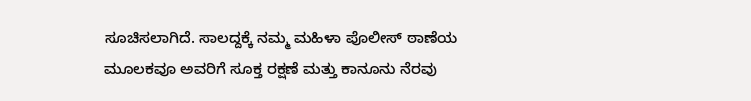ಸೂಚಿಸಲಾಗಿದೆ. ಸಾಲದ್ದಕ್ಕೆ ನಮ್ಮ ಮಹಿಳಾ ಪೊಲೀಸ್ ಠಾಣೆಯ ಮೂಲಕವೂ ಅವರಿಗೆ ಸೂಕ್ತ ರಕ್ಷಣೆ ಮತ್ತು ಕಾನೂನು ನೆರವು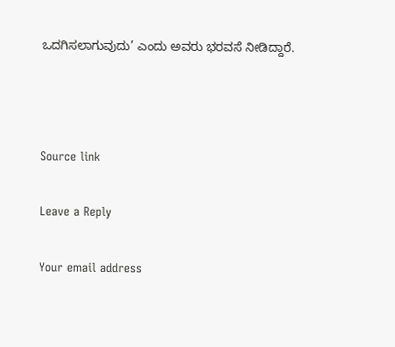ಒದಗಿಸಲಾಗುವುದು’ ಎಂದು ಅವರು ಭರವಸೆ ನೀಡಿದ್ದಾರೆ.



Source link

Leave a Reply

Your email address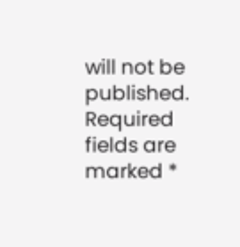will not be published. Required fields are marked *